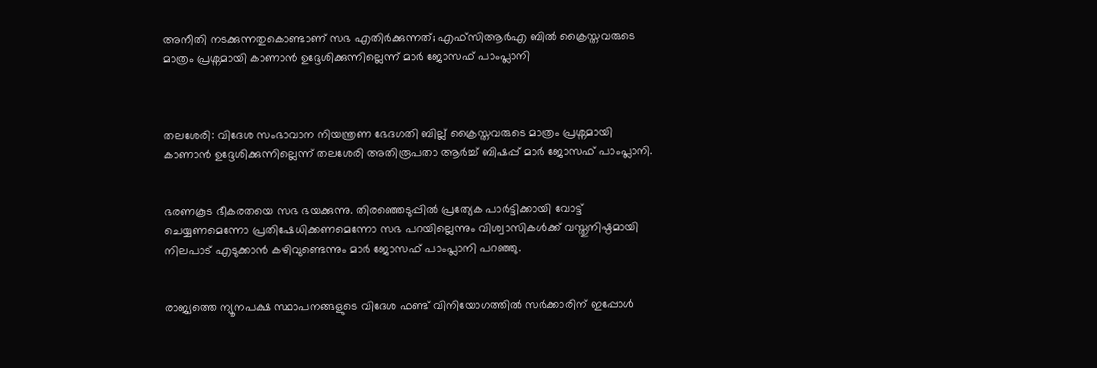അനീതി നടക്കുന്നതുകൊണ്ടാണ് സഭ എതിർക്കുന്നത്; എഫ്‌സിആർഎ ബില്‍ ക്രൈസ്തവരുടെ മാത്രം പ്രശ്നമായി കാണാൻ ഉദ്ദേശിക്കുന്നില്ലെന്ന് മാര്‍ ജോസഫ് പാംപ്ലാനി



തലശേരി: വിദേശ സംഭാവാന നിയന്ത്രണ ഭേദഗതി ബില്ല് ക്രൈസ്തവരുടെ മാത്രം പ്രശ്നമായി കാണാൻ ഉദ്ദേശിക്കുന്നില്ലെന്ന് തലശേരി അതിരൂപതാ ആർച്ച്‌ ബിഷപ്പ് മാർ ജോസഫ് പാംപ്ലാനി.


ഭരണകൂട ഭീകരതയെ സഭ ഭയക്കുന്നു. തിരഞ്ഞെടുപ്പില്‍ പ്രത്യേക പാർട്ടിക്കായി വോട്ട് ചെയ്യണമെന്നോ പ്രതിഷേധിക്കണമെന്നോ സഭ പറയില്ലെന്നും വിശ്വാസികള്‍ക്ക് വസ്തുനിഷ്ഠമായി നിലപാട് എടുക്കാൻ കഴിവുണ്ടെന്നും മാർ ജോസഫ് പാംപ്ലാനി പറഞ്ഞു.


രാജ്യത്തെ ന്യൂനപക്ഷ സ്ഥാപനങ്ങളുടെ വിദേശ ഫണ്ട് വിനിയോഗത്തില്‍ സർക്കാരിന് ഇപ്പോള്‍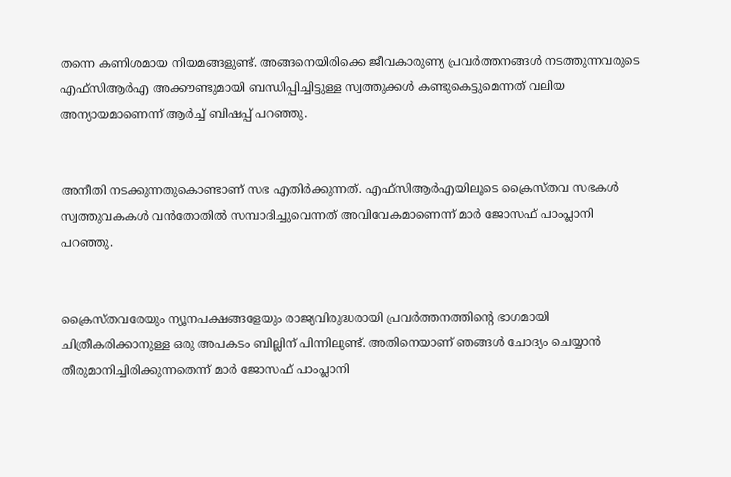തന്നെ കണിശമായ നിയമങ്ങളുണ്ട്. അങ്ങനെയിരിക്കെ ജീവകാരുണ്യ പ്രവർത്തനങ്ങള്‍ നടത്തുന്നവരുടെ എഫ്‌സിആർഎ അക്കൗണ്ടുമായി ബന്ധിപ്പിച്ചിട്ടുള്ള സ്വത്തുക്കള്‍ കണ്ടുകെട്ടുമെന്നത് വലിയ അന്യായമാണെന്ന് ആർച്ച്‌ ബിഷപ്പ് പറഞ്ഞു.


അനീതി നടക്കുന്നതുകൊണ്ടാണ് സഭ എതിർക്കുന്നത്. എഫ്സിആർഎയിലൂടെ ക്രൈസ്തവ സഭകള്‍ സ്വത്തുവകകള്‍ വൻതോതില്‍ സമ്പാദിച്ചുവെന്നത് അവിവേകമാണെന്ന് മാർ ജോസഫ് പാംപ്ലാനി പറഞ്ഞു.


ക്രൈസ്തവരേയും ന്യൂനപക്ഷങ്ങളേയും രാജ്യവിരുദ്ധരായി പ്രവർത്തനത്തിന്റെ ഭാഗമായി ചിത്രീകരിക്കാനുള്ള ഒരു അപകടം ബില്ലിന് പിന്നിലുണ്ട്. അതിനെയാണ് ഞങ്ങള്‍ ചോദ്യം ചെയ്യാൻ‌ തീരുമാനിച്ചിരിക്കുന്നതെന്ന് മാർ ജോസഫ് പാംപ്ലാനി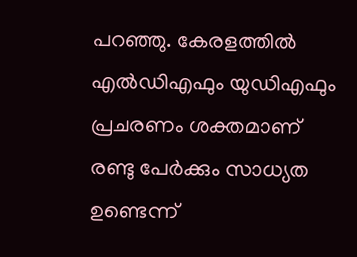പറഞ്ഞു. കേരളത്തില്‍ എല്‍ഡിഎഫും യുഡിഎഫും പ്രചരണം ശക്തമാണ് രണ്ടു പേർക്കും സാധ്യത ഉണ്ടെന്ന്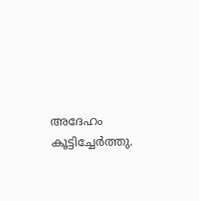അദേഹം കൂട്ടിച്ചേർത്തു.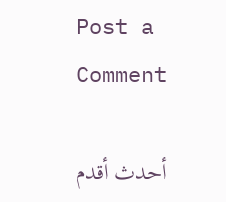Post a Comment

أحدث أقدم